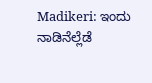Madikeri: ಇಂದು ನಾಡಿನೆಲ್ಲೆಡೆ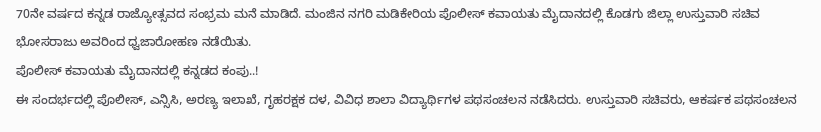70ನೇ ವರ್ಷದ ಕನ್ನಡ ರಾಜ್ಯೋತ್ಸವದ ಸಂಭ್ರಮ ಮನೆ ಮಾಡಿದೆ. ಮಂಜಿನ ನಗರಿ ಮಡಿಕೇರಿಯ ಪೊಲೀಸ್ ಕವಾಯತು ಮೈದಾನದಲ್ಲಿ ಕೊಡಗು ಜಿಲ್ಲಾ ಉಸ್ತುವಾರಿ ಸಚಿವ ಭೋಸರಾಜು ಅವರಿಂದ ಧ್ವಜಾರೋಹಣ ನಡೆಯಿತು.
ಪೊಲೀಸ್ ಕವಾಯತು ಮೈದಾನದಲ್ಲಿ ಕನ್ನಡದ ಕಂಪು..!
ಈ ಸಂದರ್ಭದಲ್ಲಿ ಪೊಲೀಸ್, ಎನ್ಸಿಸಿ, ಅರಣ್ಯ ಇಲಾಖೆ, ಗೃಹರಕ್ಷಕ ದಳ, ವಿವಿಧ ಶಾಲಾ ವಿದ್ಯಾರ್ಥಿಗಳ ಪಥಸಂಚಲನ ನಡೆಸಿದರು. ಉಸ್ತುವಾರಿ ಸಚಿವರು, ಆಕರ್ಷಕ ಪಥಸಂಚಲನ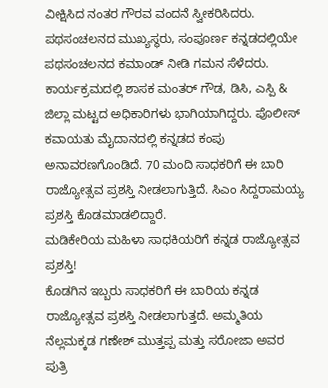ವೀಕ್ಷಿಸಿದ ನಂತರ ಗೌರವ ವಂದನೆ ಸ್ವೀಕರಿಸಿದರು. ಪಥಸಂಚಲನದ ಮುಖ್ಯಸ್ಥರು, ಸಂಪೂರ್ಣ ಕನ್ನಡದಲ್ಲಿಯೇ ಪಥಸಂಚಲನದ ಕಮಾಂಡ್ ನೀಡಿ ಗಮನ ಸೆಳೆದರು. ಕಾರ್ಯಕ್ರಮದಲ್ಲಿ ಶಾಸಕ ಮಂತರ್ ಗೌಡ, ಡಿಸಿ, ಎಸ್ಪಿ & ಜಿಲ್ಲಾ ಮಟ್ಟದ ಅಧಿಕಾರಿಗಳು ಭಾಗಿಯಾಗಿದ್ದರು. ಪೊಲೀಸ್ ಕವಾಯತು ಮೈದಾನದಲ್ಲಿ ಕನ್ನಡದ ಕಂಪು ಅನಾವರಣಗೊಂಡಿದೆ. 70 ಮಂದಿ ಸಾಧಕರಿಗೆ ಈ ಬಾರಿ ರಾಜ್ಯೋತ್ಸವ ಪ್ರಶಸ್ತಿ ನೀಡಲಾಗುತ್ತಿದೆ. ಸಿಎಂ ಸಿದ್ದರಾಮಯ್ಯ ಪ್ರಶಸ್ತಿ ಕೊಡಮಾಡಲಿದ್ದಾರೆ.
ಮಡಿಕೇರಿಯ ಮಹಿಳಾ ಸಾಧಕಿಯರಿಗೆ ಕನ್ನಡ ರಾಜ್ಯೋತ್ಸವ ಪ್ರಶಸ್ತಿ!
ಕೊಡಗಿನ ಇಬ್ಬರು ಸಾಧಕರಿಗೆ ಈ ಬಾರಿಯ ಕನ್ನಡ ರಾಜ್ಯೋತ್ಸವ ಪ್ರಶಸ್ತಿ ನೀಡಲಾಗುತ್ತದೆ. ಅಮ್ಮತಿಯ ನೆಲ್ಲಮಕ್ಕಡ ಗಣೇಶ್ ಮುತ್ತಪ್ಪ ಮತ್ತು ಸರೋಜಾ ಅವರ ಪುತ್ರಿ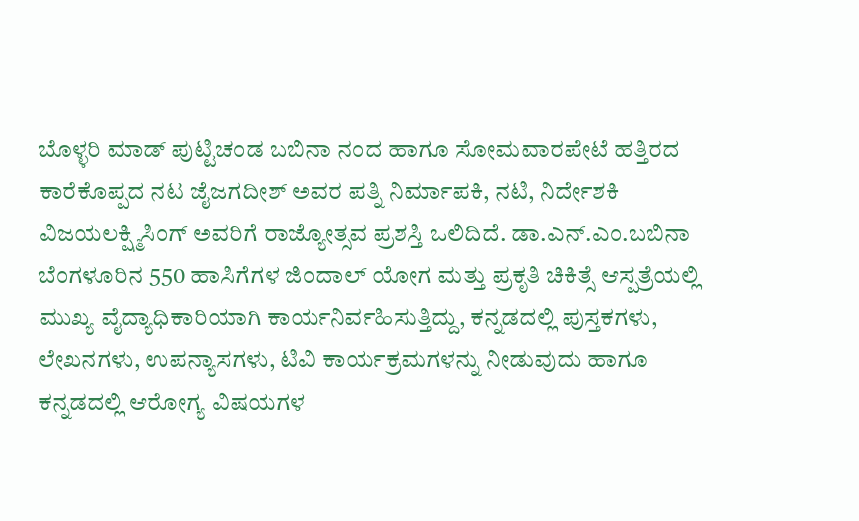ಬೊಳ್ಳರಿ ಮಾಡ್ ಪುಟ್ಟಿಚಂಡ ಬಬಿನಾ ನಂದ ಹಾಗೂ ಸೋಮವಾರಪೇಟೆ ಹತ್ತಿರದ ಕಾರೆಕೊಪ್ಪದ ನಟ ಜೈಜಗದೀಶ್ ಅವರ ಪತ್ನಿ ನಿರ್ಮಾಪಕಿ, ನಟಿ, ನಿರ್ದೇಶಕಿ ವಿಜಯಲಕ್ಷ್ಮಿಸಿಂಗ್ ಅವರಿಗೆ ರಾಜ್ಯೋತ್ಸವ ಪ್ರಶಸ್ತಿ ಒಲಿದಿದೆ. ಡಾ.ಎನ್.ಎಂ.ಬಬಿನಾ ಬೆಂಗಳೂರಿನ 550 ಹಾಸಿಗೆಗಳ ಜಿಂದಾಲ್ ಯೋಗ ಮತ್ತು ಪ್ರಕೃತಿ ಚಿಕಿತ್ಸೆ ಆಸ್ಪತ್ರೆಯಲ್ಲಿ ಮುಖ್ಯ ವೈದ್ಯಾಧಿಕಾರಿಯಾಗಿ ಕಾರ್ಯನಿರ್ವಹಿಸುತ್ತಿದ್ದು, ಕನ್ನಡದಲ್ಲಿ ಪುಸ್ತಕಗಳು, ಲೇಖನಗಳು, ಉಪನ್ಯಾಸಗಳು, ಟಿವಿ ಕಾರ್ಯಕ್ರಮಗಳನ್ನು ನೀಡುವುದು ಹಾಗೂ ಕನ್ನಡದಲ್ಲಿ ಆರೋಗ್ಯ ವಿಷಯಗಳ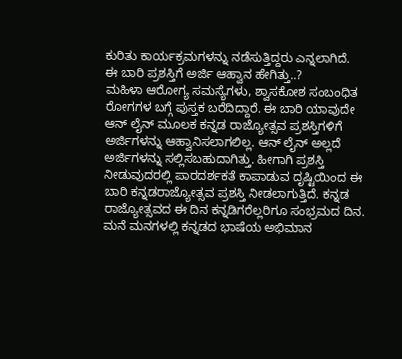ಕುರಿತು ಕಾರ್ಯಕ್ರಮಗಳನ್ನು ನಡೆಸುತ್ತಿದ್ದರು ಎನ್ನಲಾಗಿದೆ.
ಈ ಬಾರಿ ಪ್ರಶಸ್ತಿಗೆ ಅರ್ಜಿ ಆಹ್ವಾನ ಹೇಗಿತ್ತು..?
ಮಹಿಳಾ ಆರೋಗ್ಯ ಸಮಸ್ಯೆಗಳು, ಶ್ವಾಸಕೋಶ ಸಂಬಂಧಿತ ರೋಗಗಳ ಬಗ್ಗೆ ಪುಸ್ತಕ ಬರೆದಿದ್ದಾರೆ. ಈ ಬಾರಿ ಯಾವುದೇ ಆನ್ ಲೈನ್ ಮೂಲಕ ಕನ್ನಡ ರಾಜ್ಯೋತ್ಸವ ಪ್ರಶಸ್ತಿಗಳಿಗೆ ಅರ್ಜಿಗಳನ್ನು ಆಹ್ವಾನಿಸಲಾಗಲಿಲ್ಲ. ಆನ್ ಲೈನ್ ಅಲ್ಲದೆ ಅರ್ಜಿಗಳನ್ನು ಸಲ್ಲಿಸಬಹುದಾಗಿತ್ತು. ಹೀಗಾಗಿ ಪ್ರಶಸ್ತಿ ನೀಡುವುದರಲ್ಲಿ ಪಾರದರ್ಶಕತೆ ಕಾಪಾಡುವ ದೃಷ್ಟಿಯಿಂದ ಈ ಬಾರಿ ಕನ್ನಡರಾಜ್ಯೋತ್ಸವ ಪ್ರಶಸ್ತಿ ನೀಡಲಾಗುತ್ತಿದೆ. ಕನ್ನಡ ರಾಜ್ಯೋತ್ಸವದ ಈ ದಿನ ಕನ್ನಡಿಗರೆಲ್ಲರಿಗೂ ಸಂಭ್ರಮದ ದಿನ. ಮನೆ ಮನಗಳಲ್ಲಿ ಕನ್ನಡದ ಭಾಷೆಯ ಅಭಿಮಾನ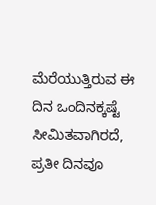ಮೆರೆಯುತ್ತಿರುವ ಈ ದಿನ ಒಂದಿನಕ್ಕಷ್ಟೆ ಸೀಮಿತವಾಗಿರದೆ, ಪ್ರತೀ ದಿನವೂ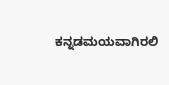ಕನ್ನಡಮಯವಾಗಿರಲಿ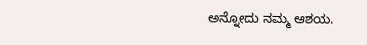ಅನ್ನೋದು ನಮ್ಮ ಆಶಯ.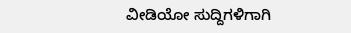ವೀಡಿಯೋ ಸುದ್ದಿಗಳಿಗಾಗಿ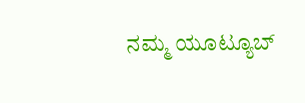ನಮ್ಮ ಯೂಟ್ಯೂಬ್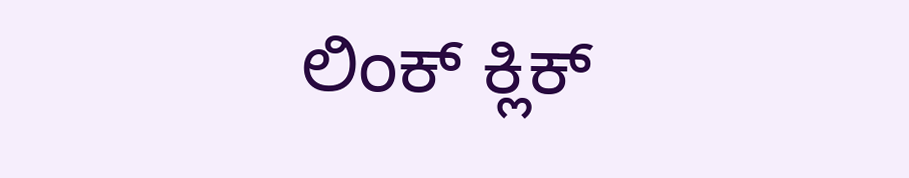ಲಿಂಕ್ ಕ್ಲಿಕ್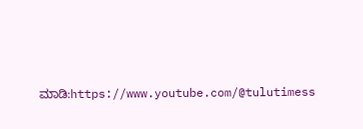ಮಾಡಿ:https://www.youtube.com/@tulutimess